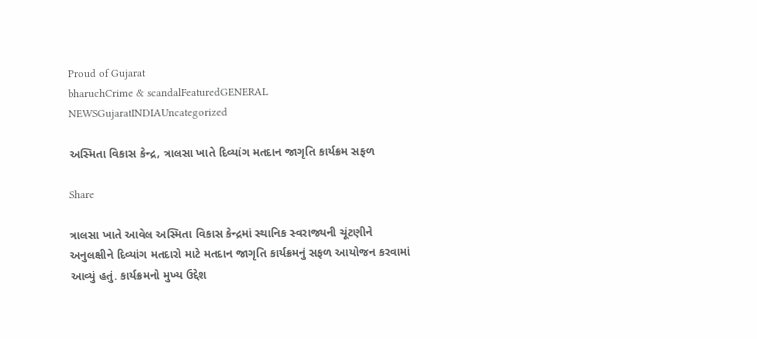Proud of Gujarat
bharuchCrime & scandalFeaturedGENERAL NEWSGujaratINDIAUncategorized

અસ્મિતા વિકાસ કેન્દ્ર, ત્રાલસા ખાતે દિવ્યાંગ મતદાન જાગૃતિ કાર્યક્રમ સફળ

Share

ત્રાલસા ખાતે આવેલ અસ્મિતા વિકાસ કેન્દ્રમાં સ્થાનિક સ્વરાજ્યની ચૂંટણીને અનુલક્ષીને દિવ્યાંગ મતદારો માટે મતદાન જાગૃતિ કાર્યક્રમનું સફળ આયોજન કરવામાં આવ્યું હતું. કાર્યક્રમનો મુખ્ય ઉદ્દેશ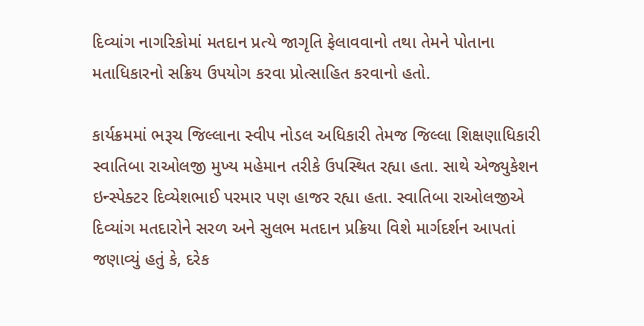દિવ્યાંગ નાગરિકોમાં મતદાન પ્રત્યે જાગૃતિ ફેલાવવાનો તથા તેમને પોતાના મતાધિકારનો સક્રિય ઉપયોગ કરવા પ્રોત્સાહિત કરવાનો હતો.

કાર્યક્રમમાં ભરૂચ જિલ્લાના સ્વીપ નોડલ અધિકારી તેમજ જિલ્લા શિક્ષણાધિકારી સ્વાતિબા રાઓલજી મુખ્ય મહેમાન તરીકે ઉપસ્થિત રહ્યા હતા. સાથે એજ્યુકેશન ઇન્સ્પેક્ટર દિવ્યેશભાઈ પરમાર પણ હાજર રહ્યા હતા. સ્વાતિબા રાઓલજીએ દિવ્યાંગ મતદારોને સરળ અને સુલભ મતદાન પ્રક્રિયા વિશે માર્ગદર્શન આપતાં જણાવ્યું હતું કે, દરેક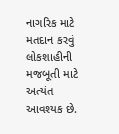નાગરિક માટે મતદાન કરવું લોકશાહીની મજબૂતી માટે અત્યંત આવશ્યક છે.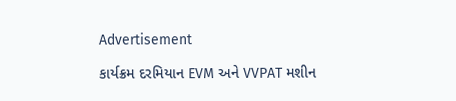Advertisement

કાર્યક્રમ દરમિયાન EVM અને VVPAT મશીન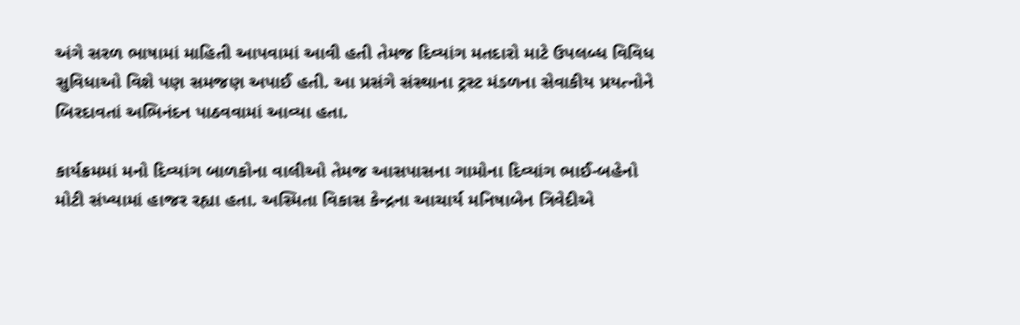અંગે સરળ ભાષામાં માહિતી આપવામાં આવી હતી તેમજ દિવ્યાંગ મતદારો માટે ઉપલબ્ધ વિવિધ સુવિધાઓ વિશે પણ સમજણ અપાઈ હતી. આ પ્રસંગે સંસ્થાના ટ્રસ્ટ મંડળના સેવાકીય પ્રયત્નોને બિરદાવતાં અભિનંદન પાઠવવામાં આવ્યા હતા.

કાર્યક્રમમાં મનો દિવ્યાંગ બાળકોના વાલીઓ તેમજ આસપાસના ગામોના દિવ્યાંગ ભાઈ-બહેનો મોટી સંખ્યામાં હાજર રહ્યા હતા. અસ્મિતા વિકાસ કેન્દ્રના આચાર્ય મનિષાબેન ત્રિવેદીએ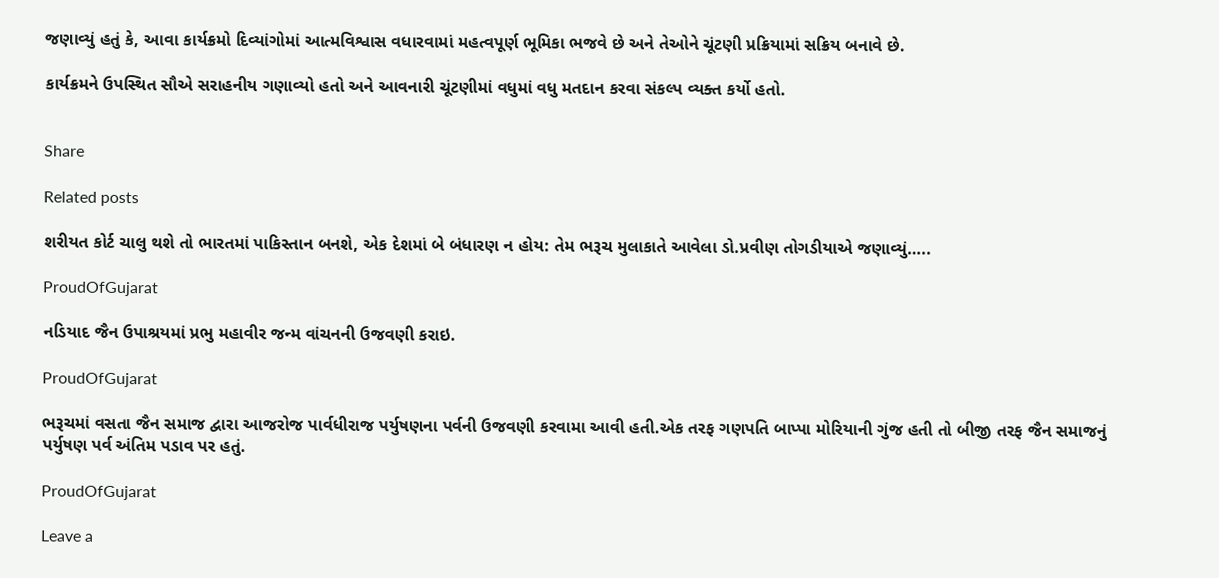જણાવ્યું હતું કે, આવા કાર્યક્રમો દિવ્યાંગોમાં આત્મવિશ્વાસ વધારવામાં મહત્વપૂર્ણ ભૂમિકા ભજવે છે અને તેઓને ચૂંટણી પ્રક્રિયામાં સક્રિય બનાવે છે.

કાર્યક્રમને ઉપસ્થિત સૌએ સરાહનીય ગણાવ્યો હતો અને આવનારી ચૂંટણીમાં વધુમાં વધુ મતદાન કરવા સંકલ્પ વ્યક્ત કર્યો હતો.


Share

Related posts

શરીયત કોર્ટ ચાલુ થશે તો ભારતમાં પાકિસ્તાન બનશે, એક દેશમાં બે બંધારણ ન હોય: તેમ ભરૂચ મુલાકાતે આવેલા ડો.પ્રવીણ તોગડીયાએ જણાવ્યું…..

ProudOfGujarat

નડિયાદ જૈન ઉપાશ્રયમાં પ્રભુ મહાવીર જન્મ વાંચનની ઉજવણી કરાઇ.

ProudOfGujarat

ભરૂચમાં વસતા જૈન સમાજ દ્વારા આજરોજ પાર્વધીરાજ પર્યુષણના પર્વની ઉજવણી કરવામા આવી હતી.એક તરફ ગણપતિ બાપ્પા મોરિયાની ગુંજ હતી તો બીજી તરફ જૈન સમાજનું પર્યુષણ પર્વ અંતિમ પડાવ પર હતું.

ProudOfGujarat

Leave a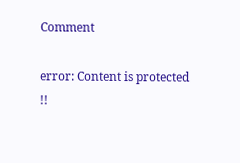Comment

error: Content is protected !!